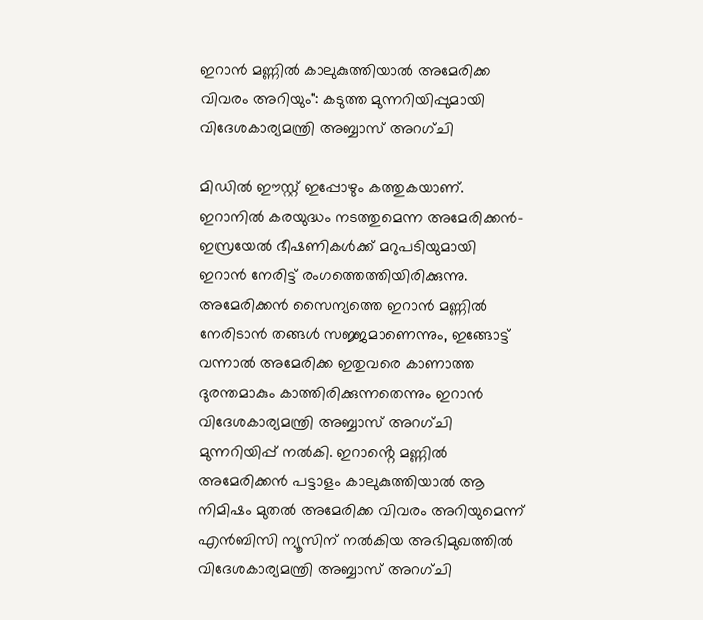ഇറാൻ മണ്ണിൽ കാലുകുത്തിയാൽ അമേരിക്ക വിവരം അറിയും": കടുത്ത മുന്നറിയിപ്പുമായി വിദേശകാര്യമന്ത്രി അബ്ബാസ് അറഗ്ചി

മിഡിൽ ഈസ്റ്റ് ഇപ്പോഴും കത്തുകയാണ്. ഇറാനിൽ കരയുദ്ധം നടത്തുമെന്ന അമേരിക്കൻ-ഇസ്രയേൽ ഭീഷണികൾക്ക് മറുപടിയുമായി ഇറാൻ നേരിട്ട് രംഗത്തെത്തിയിരിക്കുന്നു. അമേരിക്കൻ സൈന്യത്തെ ഇറാൻ മണ്ണിൽ നേരിടാൻ തങ്ങൾ സജ്ജമാണെന്നും, ഇങ്ങോട്ട് വന്നാൽ അമേരിക്ക ഇതുവരെ കാണാത്ത ദുരന്തമാകും കാത്തിരിക്കുന്നതെന്നും ഇറാൻ വിദേശകാര്യമന്ത്രി അബ്ബാസ് അറഗ്ചി മുന്നറിയിപ്പ് നൽകി. ഇറാൻ്റെ മണ്ണിൽ അമേരിക്കൻ പട്ടാളം കാലുകുത്തിയാൽ ആ നിമിഷം മുതൽ അമേരിക്ക വിവരം അറിയുമെന്ന് എൻബിസി ന്യൂസിന് നൽകിയ അഭിമുഖത്തിൽ വിദേശകാര്യമന്ത്രി അബ്ബാസ് അറഗ്ചി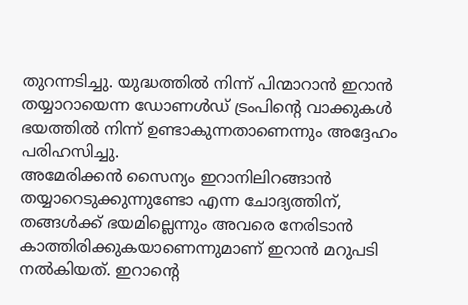തുറന്നടിച്ചു. യുദ്ധത്തിൽ നിന്ന് പിന്മാറാൻ ഇറാൻ തയ്യാറായെന്ന ഡോണൾഡ് ട്രംപിൻ്റെ വാക്കുകൾ ഭയത്തിൽ നിന്ന് ഉണ്ടാകുന്നതാണെന്നും അദ്ദേഹം പരിഹസിച്ചു.
അമേരിക്കൻ സൈന്യം ഇറാനിലിറങ്ങാൻ തയ്യാറെടുക്കുന്നുണ്ടോ എന്ന ചോദ്യത്തിന്, തങ്ങൾക്ക് ഭയമില്ലെന്നും അവരെ നേരിടാൻ കാത്തിരിക്കുകയാണെന്നുമാണ് ഇറാൻ മറുപടി നൽകിയത്. ഇറാൻ്റെ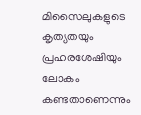മിസൈലുകളുടെ കൃത്യതയും പ്രഹരശേഷിയും ലോകം കണ്ടതാണെന്നും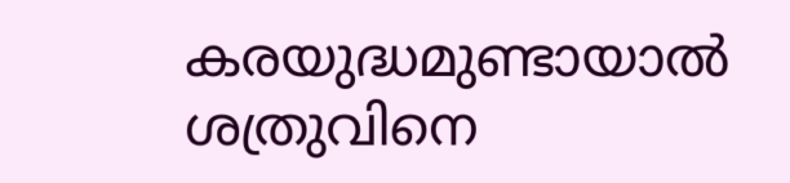കരയുദ്ധമുണ്ടായാൽ ശത്രുവിനെ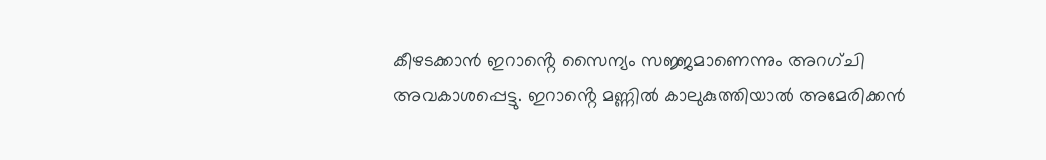കീഴടക്കാൻ ഇറാൻ്റെ സൈന്യം സജ്ജമാണെന്നും അറഗ്ചി അവകാശപ്പെട്ടു. ഇറാൻ്റെ മണ്ണിൽ കാലുകുത്തിയാൽ അമേരിക്കൻ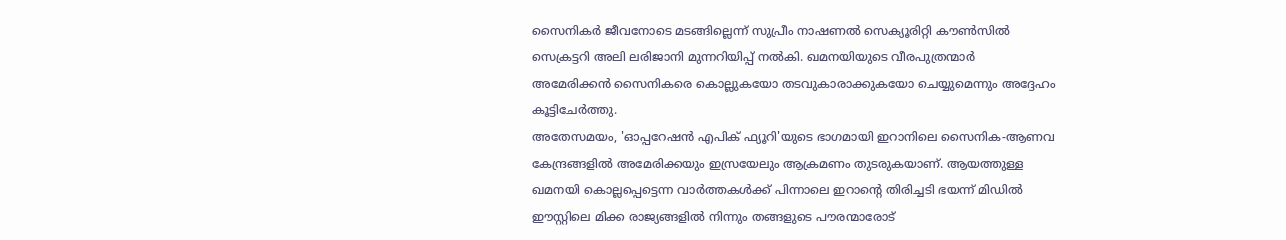സൈനികർ ജീവനോടെ മടങ്ങില്ലെന്ന് സുപ്രീം നാഷണൽ സെക്യൂരിറ്റി കൗൺസിൽ സെക്രട്ടറി അലി ലരിജാനി മുന്നറിയിപ്പ് നൽകി. ഖമനയിയുടെ വീരപുത്രന്മാർ അമേരിക്കൻ സൈനികരെ കൊല്ലുകയോ തടവുകാരാക്കുകയോ ചെയ്യുമെന്നും അദ്ദേഹം കൂട്ടിചേർത്തു.
അതേസമയം, 'ഓപ്പറേഷൻ എപിക് ഫ്യൂറി'യുടെ ഭാഗമായി ഇറാനിലെ സൈനിക-ആണവ കേന്ദ്രങ്ങളിൽ അമേരിക്കയും ഇസ്രയേലും ആക്രമണം തുടരുകയാണ്. ആയത്തുള്ള ഖമനയി കൊല്ലപ്പെട്ടെന്ന വാർത്തകൾക്ക് പിന്നാലെ ഇറാന്റെ തിരിച്ചടി ഭയന്ന് മിഡിൽ ഈസ്റ്റിലെ മിക്ക രാജ്യങ്ങളിൽ നിന്നും തങ്ങളുടെ പൗരന്മാരോട്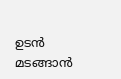ഉടൻ മടങ്ങാൻ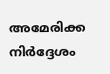അമേരിക്ക നിർദ്ദേശം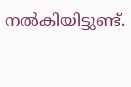നൽകിയിട്ടുണ്ട്.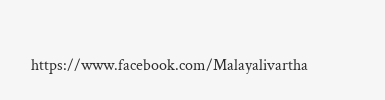https://www.facebook.com/Malayalivartha